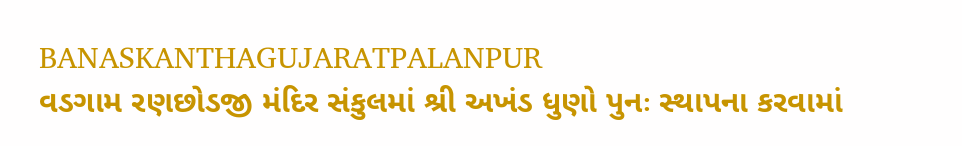BANASKANTHAGUJARATPALANPUR
વડગામ રણછોડજી મંદિર સંકુલમાં શ્રી અખંડ ધુણો પુનઃ સ્થાપના કરવામાં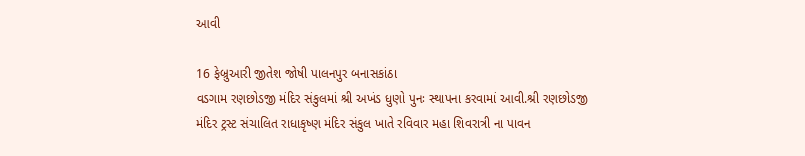આવી

16 ફેબ્રુઆરી જીતેશ જોષી પાલનપુર બનાસકાંઠા
વડગામ રણછોડજી મંદિર સંકુલમાં શ્રી અખંડ ધુણો પુનઃ સ્થાપના કરવામાં આવી.શ્રી રણછોડજી મંદિર ટ્રસ્ટ સંચાલિત રાધાકૃષ્ણ મંદિર સંકુલ ખાતે રવિવાર મહા શિવરાત્રી ના પાવન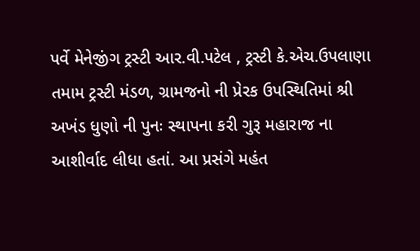પર્વે મેનેજીંગ ટ્રસ્ટી આર.વી.પટેલ , ટ્રસ્ટી કે.એચ.ઉપલાણા તમામ ટ્રસ્ટી મંડળ, ગ્રામજનો ની પ્રેરક ઉપસ્થિતિમાં શ્રી અખંડ ધુણો ની પુનઃ સ્થાપના કરી ગુરૂ મહારાજ ના આશીર્વાદ લીધા હતાં. આ પ્રસંગે મહંત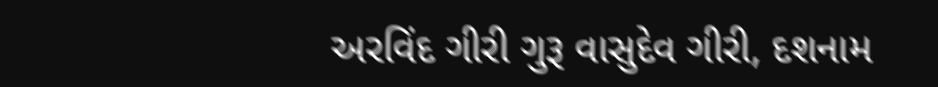અરવિંદ ગીરી ગુરૂ વાસુદેવ ગીરી, દશનામ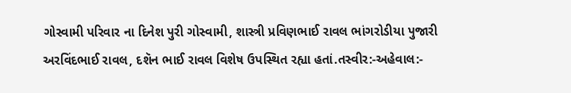ગોસ્વામી પરિવાર ના દિનેશ પુરી ગોસ્વામી, શાસ્ત્રી પ્રવિણભાઈ રાવલ ભાંગરોડીયા પુજારી અરવિંદભાઈ રાવલ, દશૅન ભાઈ રાવલ વિશેષ ઉપસ્થિત રહ્યા હતાં.તસ્વીર:-અહેવાલ:-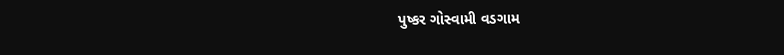પુષ્કર ગોસ્વામી વડગામ